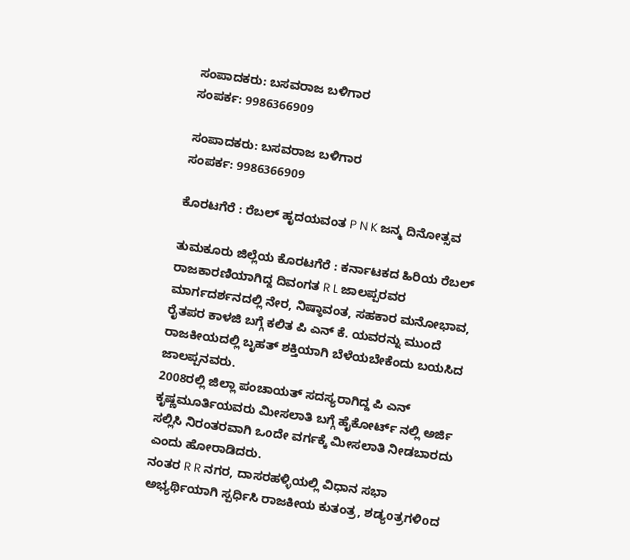ಸಂಪಾದಕರು: ಬಸವರಾಜ ಬಳಿಗಾರ
ಸಂಪರ್ಕ: 9986366909

ಸಂಪಾದಕರು: ಬಸವರಾಜ ಬಳಿಗಾರ
ಸಂಪರ್ಕ: 9986366909

ಕೊರಟಗೆರೆ : ರೆಬಲ್ ಹೃದಯವಂತ P N K ಜನ್ಮ ದಿನೋತ್ಸವ

ತುಮಕೂರು ಜಿಲ್ಲೆಯ ಕೊರಟಗೆರೆ : ಕರ್ನಾಟಕದ ಹಿರಿಯ ರೆಬಲ್ ರಾಜಕಾರಣಿಯಾಗಿದ್ದ ದಿವಂಗತ R L ಜಾಲಪ್ಪರವರ ಮಾರ್ಗದರ್ಶನದಲ್ಲಿ ನೇರ, ನಿಷ್ಠಾವಂತ, ಸಹಕಾರ ಮನೋಭಾವ, ರೈತಪರ ಕಾಳಜಿ ಬಗ್ಗೆ ಕಲಿತ ಪಿ ಎನ್ ಕೆ. ಯವರನ್ನು ಮುಂದೆ ರಾಜಕೀಯದಲ್ಲಿ ಬೃಹತ್ ಶಕ್ತಿಯಾಗಿ ಬೆಳೆಯಬೇಕೆಂದು ಬಯಸಿದ ಜಾಲಪ್ಪನವರು.
2008ರಲ್ಲಿ ಜಿಲ್ಲಾ ಪಂಚಾಯತ್ ಸದಸ್ಯರಾಗಿದ್ದ ಪಿ ಎನ್ ಕೃಷ್ಣಮೂರ್ತಿಯವರು ಮೀಸಲಾತಿ ಬಗ್ಗೆ ಹೈಕೋರ್ಟ್ ನಲ್ಲಿ ಅರ್ಜಿ ಸಲ್ಲಿಸಿ ನಿರಂತರವಾಗಿ ಒoದೇ ವರ್ಗಕ್ಕೆ ಮೀಸಲಾತಿ ನೀಡಬಾರದು ಎಂದು ಹೋರಾಡಿದರು.
ನಂತರ R R ನಗರ, ದಾಸರಹಳ್ಳಿಯಲ್ಲಿ ವಿಧಾನ ಸಭಾ ಅಭ್ಯರ್ಥಿಯಾಗಿ ಸ್ಪರ್ಧಿಸಿ ರಾಜಕೀಯ ಕುತಂತ್ರ, ಶಡ್ಯoತ್ರಗಳಿoದ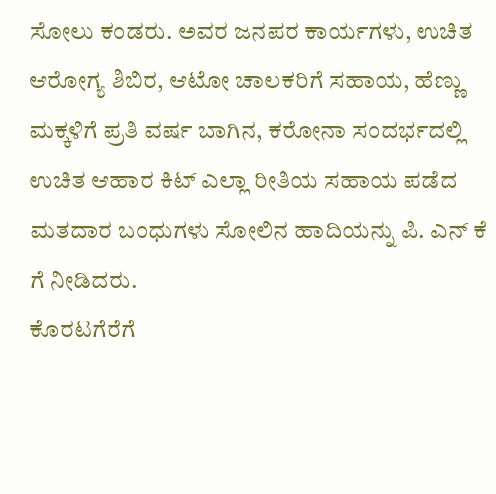ಸೋಲು ಕಂಡರು. ಅವರ ಜನಪರ ಕಾರ್ಯಗಳು, ಉಚಿತ ಆರೋಗ್ಯ ಶಿಬಿರ, ಆಟೋ ಚಾಲಕರಿಗೆ ಸಹಾಯ, ಹೆಣ್ಣು ಮಕ್ಕಳಿಗೆ ಪ್ರತಿ ವರ್ಷ ಬಾಗಿನ, ಕರೋನಾ ಸಂದರ್ಭದಲ್ಲಿ ಉಚಿತ ಆಹಾರ ಕಿಟ್ ಎಲ್ಲಾ ರೀತಿಯ ಸಹಾಯ ಪಡೆದ ಮತದಾರ ಬಂಧುಗಳು ಸೋಲಿನ ಹಾದಿಯನ್ನು ಪಿ. ಎನ್ ಕೆ ಗೆ ನೀಡಿದರು.
ಕೊರಟಗೆರೆಗೆ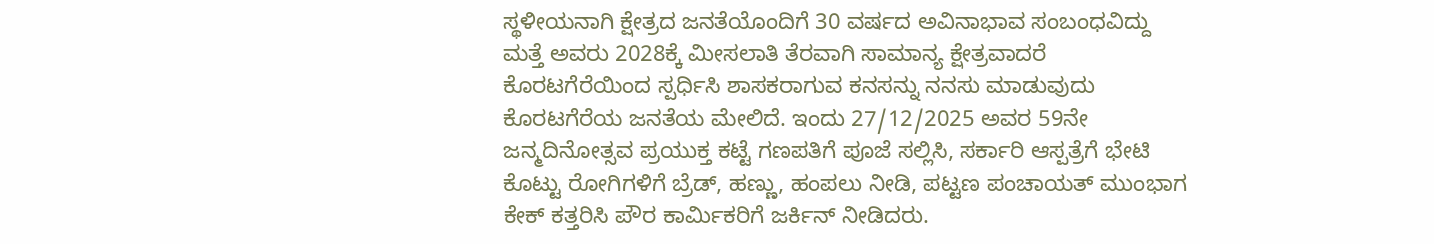ಸ್ಥಳೀಯನಾಗಿ ಕ್ಷೇತ್ರದ ಜನತೆಯೊಂದಿಗೆ 30 ವರ್ಷದ ಅವಿನಾಭಾವ ಸಂಬಂಧವಿದ್ದು ಮತ್ತೆ ಅವರು 2028ಕ್ಕೆ ಮೀಸಲಾತಿ ತೆರವಾಗಿ ಸಾಮಾನ್ಯ ಕ್ಷೇತ್ರವಾದರೆ ಕೊರಟಗೆರೆಯಿಂದ ಸ್ಪರ್ಧಿಸಿ ಶಾಸಕರಾಗುವ ಕನಸನ್ನು ನನಸು ಮಾಡುವುದು ಕೊರಟಗೆರೆಯ ಜನತೆಯ ಮೇಲಿದೆ. ಇಂದು 27/12/2025 ಅವರ 59ನೇ ಜನ್ಮದಿನೋತ್ಸವ ಪ್ರಯುಕ್ತ ಕಟ್ಟೆ ಗಣಪತಿಗೆ ಪೂಜೆ ಸಲ್ಲಿಸಿ, ಸರ್ಕಾರಿ ಆಸ್ಪತ್ರೆಗೆ ಭೇಟಿ ಕೊಟ್ಟು ರೋಗಿಗಳಿಗೆ ಬ್ರೆಡ್, ಹಣ್ಣು, ಹಂಪಲು ನೀಡಿ, ಪಟ್ಟಣ ಪಂಚಾಯತ್ ಮುಂಭಾಗ ಕೇಕ್ ಕತ್ತರಿಸಿ ಪೌರ ಕಾರ್ಮಿಕರಿಗೆ ಜರ್ಕಿನ್ ನೀಡಿದರು.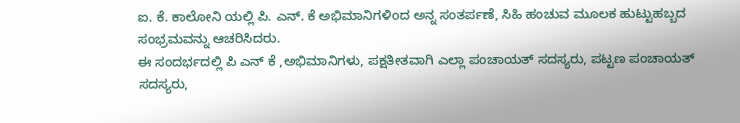ಐ. ಕೆ. ಕಾಲೋನಿ ಯಲ್ಲಿ ಪಿ. ಎನ್. ಕೆ ಅಭಿಮಾನಿಗಳಿoದ ಅನ್ನ ಸಂತರ್ಪಣೆ, ಸಿಹಿ ಹಂಚುವ ಮೂಲಕ ಹುಟ್ಟುಹಬ್ಬದ ಸಂಭ್ರಮವನ್ನು ಆಚರಿಸಿದರು.
ಈ ಸಂದರ್ಭದಲ್ಲಿ ಪಿ ಎನ್ ಕೆ ,ಅಭಿಮಾನಿಗಳು, ಪಕ್ಷತೀತವಾಗಿ ಎಲ್ಲಾ ಪಂಚಾಯತ್ ಸದಸ್ಯರು, ಪಟ್ಟಣ ಪಂಚಾಯತ್ ಸದಸ್ಯರು,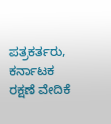ಪತ್ರಕರ್ತರು, ಕರ್ನಾಟಕ ರಕ್ಷಣೆ ವೇದಿಕೆ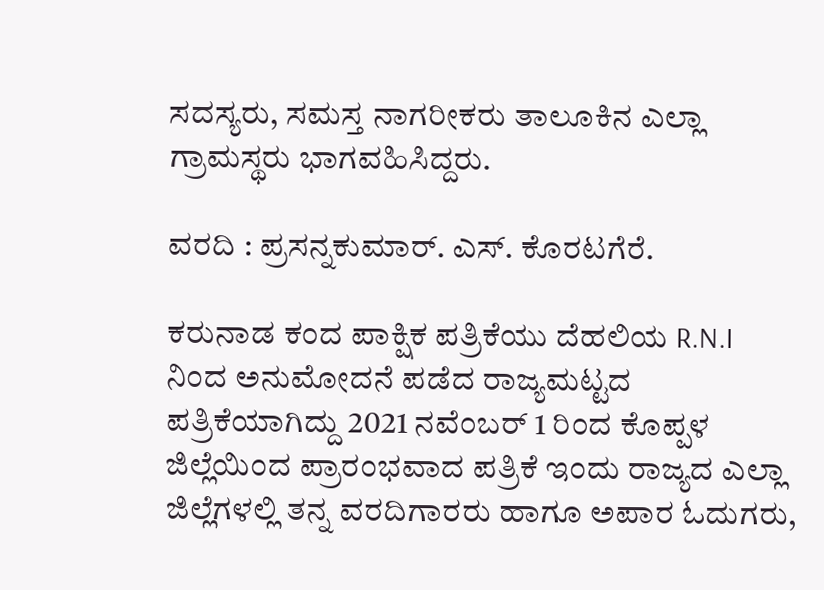ಸದಸ್ಯರು, ಸಮಸ್ತ ನಾಗರೀಕರು ತಾಲೂಕಿನ ಎಲ್ಲಾ ಗ್ರಾಮಸ್ಥರು ಭಾಗವಹಿಸಿದ್ದರು.

ವರದಿ : ಪ್ರಸನ್ನಕುಮಾರ್. ಎಸ್. ಕೊರಟಗೆರೆ.

ಕರುನಾಡ ಕಂದ ಪಾಕ್ಷಿಕ ಪತ್ರಿಕೆಯು ದೆಹಲಿಯ R.N.I ನಿಂದ ಅನುಮೋದನೆ ಪಡೆದ ರಾಜ್ಯಮಟ್ಟದ ಪತ್ರಿಕೆಯಾಗಿದ್ದು 2021 ನವೆಂಬರ್ 1 ರಿಂದ ಕೊಪ್ಪಳ ಜಿಲ್ಲೆಯಿಂದ ಪ್ರಾರಂಭವಾದ ಪತ್ರಿಕೆ ಇಂದು ರಾಜ್ಯದ ಎಲ್ಲಾ ಜಿಲ್ಲೆಗಳಲ್ಲಿ ತನ್ನ ವರದಿಗಾರರು ಹಾಗೂ ಅಪಾರ ಓದುಗರು,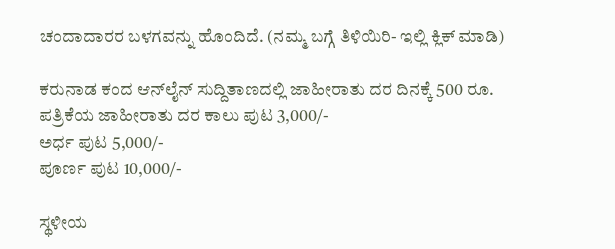ಚಂದಾದಾರರ ಬಳಗವನ್ನು ಹೊಂದಿದೆ. (ನಮ್ಮ ಬಗ್ಗೆ ತಿಳಿಯಿರಿ- ಇಲ್ಲಿ ಕ್ಲಿಕ್‌ ಮಾಡಿ)

ಕರುನಾಡ ಕಂದ ಆನ್‌ಲೈನ್‌ ಸುದ್ದಿತಾಣದಲ್ಲಿ ಜಾಹೀರಾತು ದರ ದಿನಕ್ಕೆ 500 ರೂ.
ಪತ್ರಿಕೆಯ ಜಾಹೀರಾತು ದರ ಕಾಲು ಪುಟ 3,000/-
ಅರ್ಧ ಪುಟ 5,000/-
ಪೂರ್ಣ ಪುಟ 10,000/-

ಸ್ಥಳೀಯ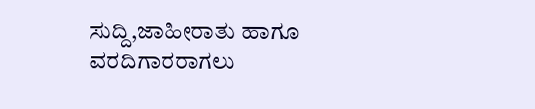ಸುದ್ದಿ,ಜಾಹೀರಾತು ಹಾಗೂ ವರದಿಗಾರರಾಗಲು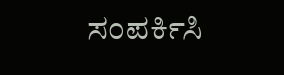ಸಂಪರ್ಕಿಸಿ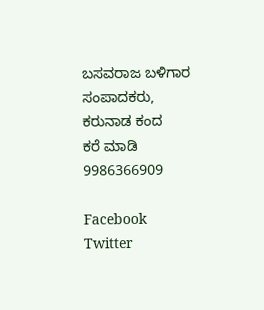ಬಸವರಾಜ ಬಳಿಗಾರ
ಸಂಪಾದಕರು, ಕರುನಾಡ ಕಂದ
ಕರೆ ಮಾಡಿ 9986366909

Facebook
Twitter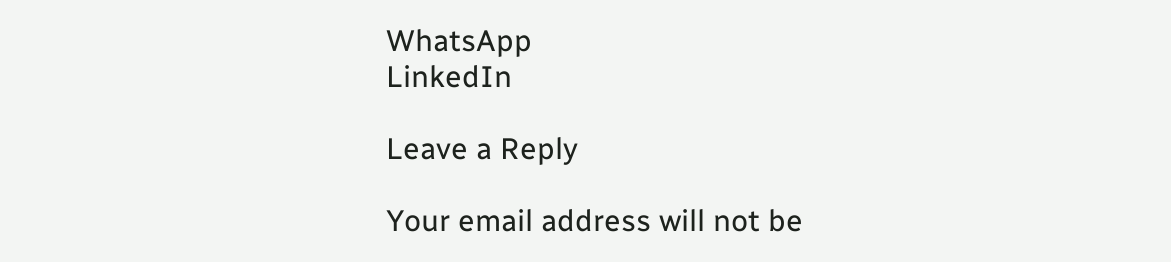WhatsApp
LinkedIn

Leave a Reply

Your email address will not be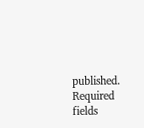published. Required fields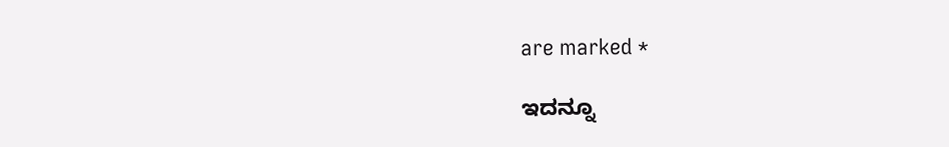are marked *

ಇದನ್ನೂ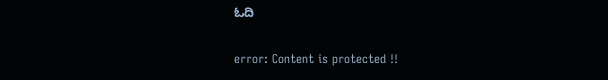ಓದಿ

error: Content is protected !!